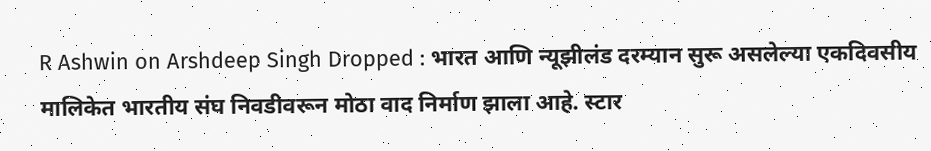R Ashwin on Arshdeep Singh Dropped : भारत आणि न्यूझीलंड दरम्यान सुरू असलेल्या एकदिवसीय मालिकेत भारतीय संघ निवडीवरून मोठा वाद निर्माण झाला आहे. स्टार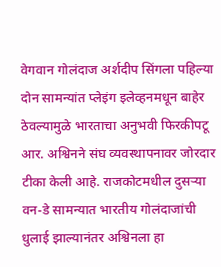वेगवान गोलंदाज अर्शदीप सिंगला पहिल्या दोन सामन्यांत प्लेइंग इलेव्हनमधून बाहेर ठेवल्यामुळे भारताचा अनुभवी फिरकीपटू आर. अश्विनने संघ व्यवस्थापनावर जोरदार टीका केली आहे. राजकोटमधील दुसऱ्या वन-डे सामन्यात भारतीय गोलंदाजांची धुलाई झाल्यानंतर अश्विनला हा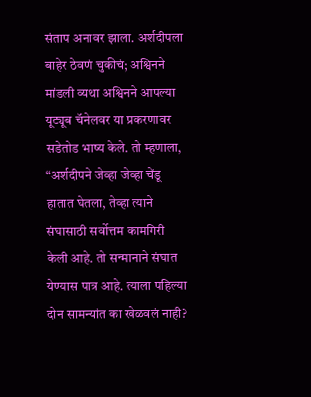संताप अनावर झाला. अर्शदीपला बाहेर ठेवणं चुकीचं; अश्विनने मांडली व्यथा अश्विनने आपल्या यूट्यूब चॅनेलवर या प्रकरणावर सडेतोड भाष्य केले. तो म्हणाला, “अर्शदीपने जेव्हा जेव्हा चेंडू हातात घेतला, तेव्हा त्याने संघासाठी सर्वोत्तम कामगिरी केली आहे. तो सन्मानाने संघात येण्यास पात्र आहे. त्याला पहिल्या दोन सामन्यांत का खेळवलं नाही?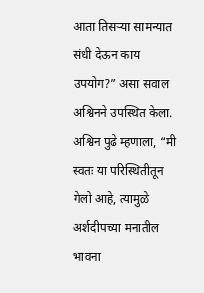आता तिसऱ्या सामन्यात संधी देऊन काय उपयोग?” असा सवाल अश्विनने उपस्थित केला. अश्विन पुढे म्हणाला, “मी स्वतः या परिस्थितीतून गेलो आहे, त्यामुळे अर्शदीपच्या मनातील भावना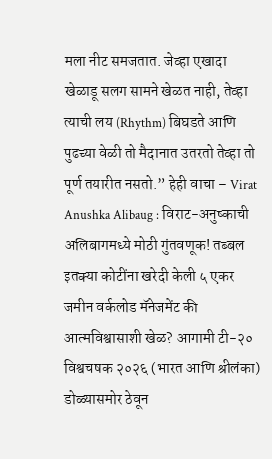मला नीट समजतात. जेव्हा एखादा खेळाडू सलग सामने खेळत नाही, तेव्हा त्याची लय (Rhythm) बिघडते आणि पुढच्या वेळी तो मैदानात उतरतो तेव्हा तो पूर्ण तयारीत नसतो.” हेही वाचा – Virat Anushka Alibaug : विराट-अनुष्काची अलिबागमध्ये मोठी गुंतवणूक! तब्बल इतक्या कोटींना खरेदी केली ५ एकर जमीन वर्कलोड मॅनेजमेंट की आत्मविश्वासाशी खेळ? आगामी टी-२० विश्वचषक २०२६ (भारत आणि श्रीलंका) डोळ्यासमोर ठेवून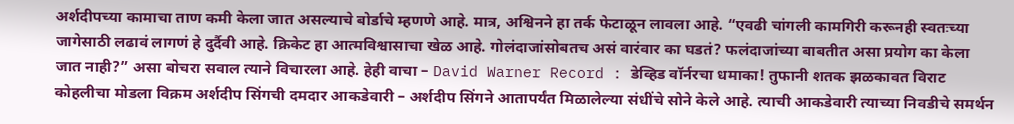अर्शदीपच्या कामाचा ताण कमी केला जात असल्याचे बोर्डाचे म्हणणे आहे. मात्र, अश्विनने हा तर्क फेटाळून लावला आहे. “एवढी चांगली कामगिरी करूनही स्वतःच्या जागेसाठी लढावं लागणं हे दुर्दैवी आहे. क्रिकेट हा आत्मविश्वासाचा खेळ आहे. गोलंदाजांसोबतच असं वारंवार का घडतं? फलंदाजांच्या बाबतीत असा प्रयोग का केला जात नाही?” असा बोचरा सवाल त्याने विचारला आहे. हेही वाचा – David Warner Record : डेव्हिड वॉर्नरचा धमाका! तुफानी शतक झळकावत विराट कोहलीचा मोडला विक्रम अर्शदीप सिंगची दमदार आकडेवारी – अर्शदीप सिंगने आतापर्यंत मिळालेल्या संधींचे सोने केले आहे. त्याची आकडेवारी त्याच्या निवडीचे समर्थन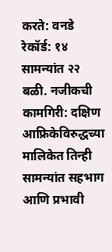करते: वनडे रेकॉर्ड: १४ सामन्यांत २२ बळी. नजीकची कामगिरी: दक्षिण आफ्रिकेविरुद्धच्या मालिकेत तिन्ही सामन्यांत सहभाग आणि प्रभावी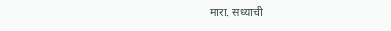मारा. सध्याची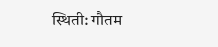स्थिती: गौतम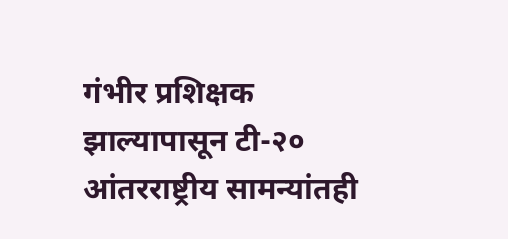गंभीर प्रशिक्षक झाल्यापासून टी-२० आंतरराष्ट्रीय सामन्यांतही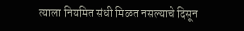त्याला नियमित संधी मिळत नसल्याचे दिसून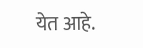येत आहे.